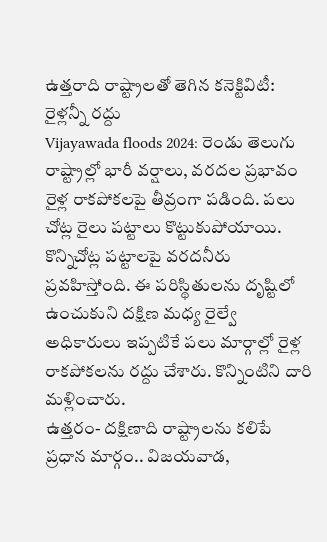ఉత్తరాది రాష్ట్రాలతో తెగిన కనెక్టివిటీ: రైళ్లన్నీ రద్దు
Vijayawada floods 2024: రెండు తెలుగు రాష్ట్రాల్లో భారీ వర్షాలు, వరదల ప్రభావం రైళ్ల రాకపోకలపై తీవ్రంగా పడింది. పలు చోట్ల రైలు పట్టాలు కొట్టుకుపోయాయి. కొన్నిచోట్ల పట్టాలపై వరదనీరు ప్రవహిస్తోంది. ఈ పరిస్థితులను దృష్టిలో ఉంచుకుని దక్షిణ మధ్య రైల్వే అధికారులు ఇప్పటికే పలు మార్గాల్లో రైళ్ల రాకపోకలను రద్దు చేశారు. కొన్నింటిని దారి మళ్లించారు.
ఉత్తరం- దక్షిణాది రాష్ట్రాలను కలిపే ప్రధాన మార్గం.. విజయవాడ,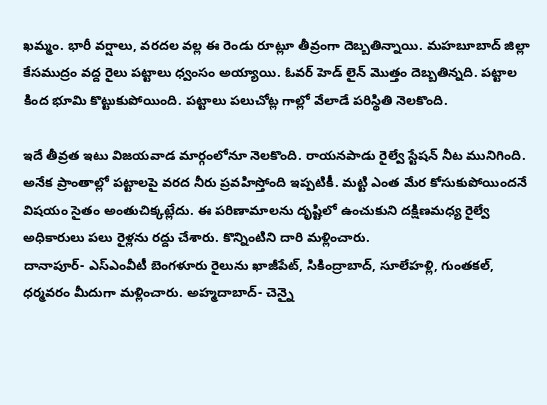ఖమ్మం. భారీ వర్షాలు, వరదల వల్ల ఈ రెండు రూట్లూ తీవ్రంగా దెబ్బతిన్నాయి. మహబూబాద్ జిల్లా కేసముద్రం వద్ద రైలు పట్టాలు ధ్వంసం అయ్యాయి. ఓవర్ హెడ్ లైన్ మొత్తం దెబ్బతిన్నది. పట్టాల కింద భూమి కొట్టుకుపోయింది. పట్టాలు పలుచోట్ల గాల్లో వేలాడే పరిస్థితి నెలకొంది.

ఇదే తీవ్రత ఇటు విజయవాడ మార్గంలోనూ నెలకొంది. రాయనపాడు రైల్వే స్టేషన్ నీట మునిగింది. అనేక ప్రాంతాల్లో పట్టాలపై వరద నీరు ప్రవహిస్తోంది ఇప్పటికీ. మట్టి ఎంత మేర కోసుకుపోయిందనే విషయం సైతం అంతుచిక్కట్లేదు. ఈ పరిణామాలను దృష్టిలో ఉంచుకుని దక్షిణమధ్య రైల్వే అధికారులు పలు రైళ్లను రద్దు చేశారు. కొన్నింటిని దారి మళ్లించారు.
దానాపూర్- ఎస్ఎంవీటీ బెంగళూరు రైలును ఖాజీపేట్, సికింద్రాబాద్, సూలేహళ్లి, గుంతకల్, ధర్మవరం మీదుగా మళ్లించారు. అహ్మదాబాద్- చెన్నై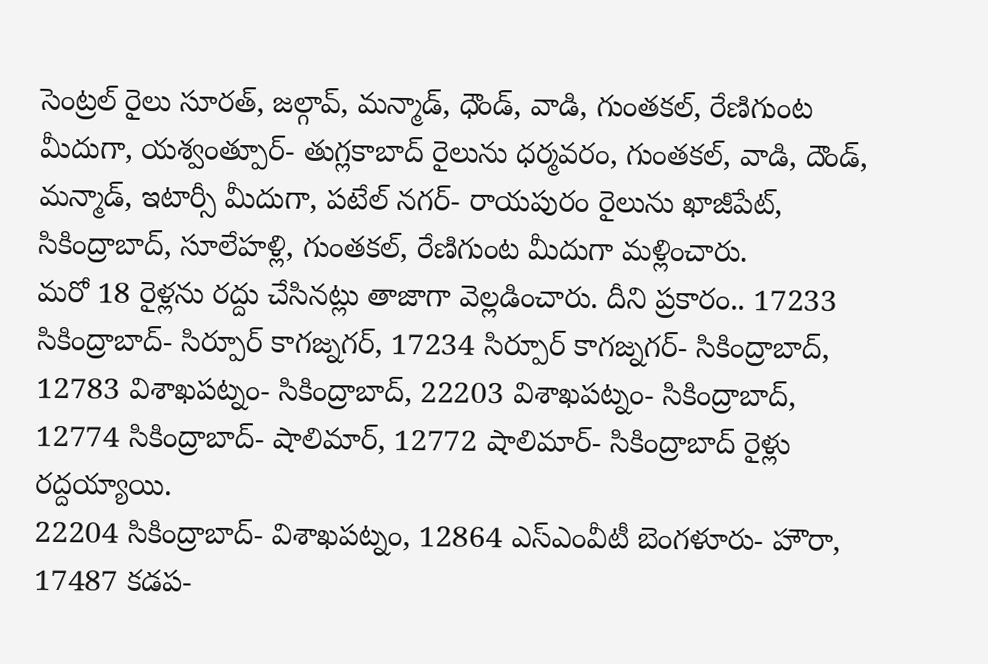సెంట్రల్ రైలు సూరత్, జల్గావ్, మన్మాడ్, ధౌండ్, వాడి, గుంతకల్, రేణిగుంట మీదుగా, యశ్వంత్పూర్- తుగ్లకాబాద్ రైలును ధర్మవరం, గుంతకల్, వాడి, దౌండ్, మన్మాడ్, ఇటార్సీ మీదుగా, పటేల్ నగర్- రాయపురం రైలును ఖాజీపేట్, సికింద్రాబాద్, సూలేహళ్లి, గుంతకల్, రేణిగుంట మీదుగా మళ్లించారు.
మరో 18 రైళ్లను రద్దు చేసినట్లు తాజాగా వెల్లడించారు. దీని ప్రకారం.. 17233 సికింద్రాబాద్- సిర్పూర్ కాగజ్నగర్, 17234 సిర్పూర్ కాగజ్నగర్- సికింద్రాబాద్, 12783 విశాఖపట్నం- సికింద్రాబాద్, 22203 విశాఖపట్నం- సికింద్రాబాద్, 12774 సికింద్రాబాద్- షాలిమార్, 12772 షాలిమార్- సికింద్రాబాద్ రైళ్లు రద్దయ్యాయి.
22204 సికింద్రాబాద్- విశాఖపట్నం, 12864 ఎస్ఎంవీటీ బెంగళూరు- హౌరా, 17487 కడప-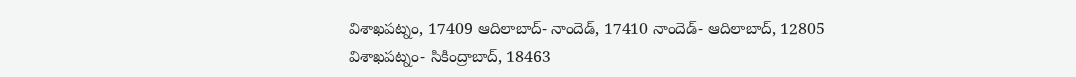విశాఖపట్నం, 17409 ఆదిలాబాద్- నాందెడ్, 17410 నాందెడ్- ఆదిలాబాద్, 12805 విశాఖపట్నం- సికింద్రాబాద్, 18463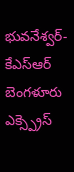భువనేశ్వర్- కేఎస్ఆర్ బెంగళూరు ఎక్స్ప్రెస్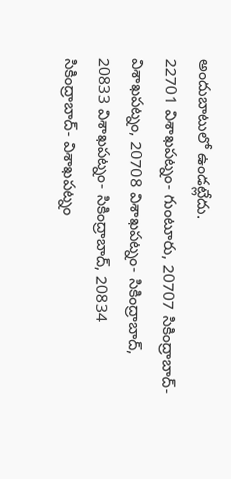అందుబాటులో ఉండట్లేదు.
22701 విశాఖపట్నం- గుంటూరు, 20707 సికింద్రాబాద్- విశాఖపట్నం, 20708 విశాఖపట్నం- సికింద్రాబాద్, 20833 విశాఖపట్నం- సికింద్రాబాద్, 20834 సికింద్రాబాద్- విశాఖపట్నం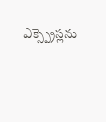ఎక్స్ప్రెస్లను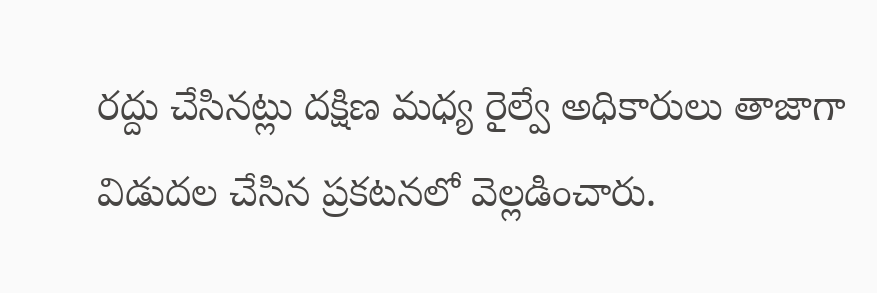రద్దు చేసినట్లు దక్షిణ మధ్య రైల్వే అధికారులు తాజాగా విడుదల చేసిన ప్రకటనలో వెల్లడించారు.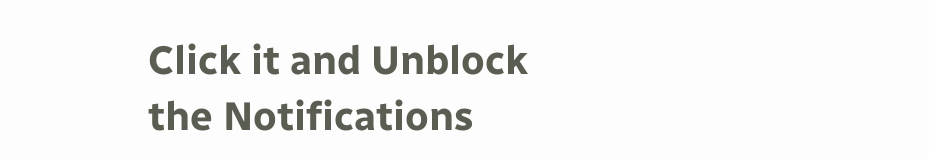Click it and Unblock the Notifications